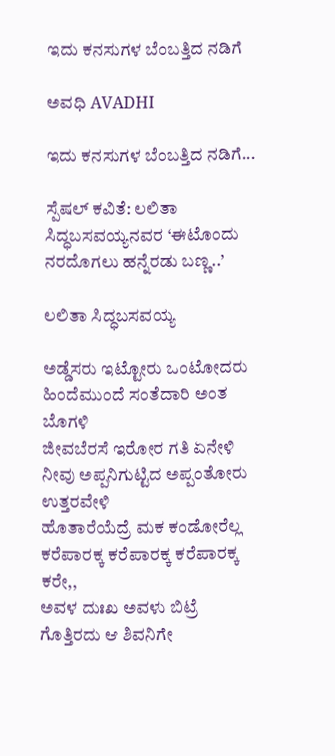ಇದು ಕನಸುಗಳ ಬೆಂಬತ್ತಿದ ನಡಿಗೆ‍

ಅವಧಿ AVADHI

ಇದು ಕನಸುಗಳ ಬೆಂಬತ್ತಿದ ನಡಿಗೆ...

ಸ್ಪೆಷಲ್ ಕವಿತೆ: ಲಲಿತಾ ಸಿದ್ಧಬಸವಯ್ಯನವರ ‘ಈಟೊಂದು ನರದೊಗಲು‌ ಹನ್ನೆರಡು ಬಣ್ಣ..’

ಲಲಿತಾ ಸಿದ್ಧಬಸವಯ್ಯ

ಅಡ್ಡೆಸರು ಇಟ್ಟೋರು ಒಂಟೋದರು
ಹಿಂದೆಮುಂದೆ ಸಂತೆದಾರಿ ಅಂತ ಬೊಗಳಿ
ಜೀವಬೆರಸೆ ಇರೋರ ಗತಿ ಏನೇಳಿ
ನೀವು ಅಪ್ಪನಿಗುಟ್ಟಿದ ಅಪ್ಪಂತೋರು ಉತ್ತರವೇಳಿ
ಹೊತಾರೆಯೆದ್ರೆ ಮಕ ಕಂಡೋರೆಲ್ಲ
ಕರೆಪಾರಕ್ಕ ಕರೆಪಾರಕ್ಕ ಕರೆಪಾರಕ್ಕ ಕರೇ,,
ಅವಳ ದುಃಖ ಅವಳು ಬಿಟ್ರೆ
ಗೊತ್ತಿರದು ಆ ಶಿವನಿಗೇ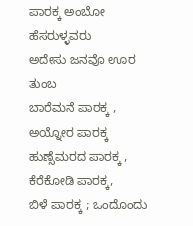ಪಾರಕ್ಕ ಅಂಬೋ ಹೆಸರುಳ್ಳವರು
ಅದೇಸು ಜನವೊ ಊರ ತುಂಬ
ಬಾರೆಮನೆ ಪಾರಕ್ಕ , ಅಯ್ನೋರ ಪಾರಕ್ಕ
ಹುಣ್ಸೆಮರದ ಪಾರಕ್ಕ , ಕೆರೆಕೋಡಿ ಪಾರಕ್ಕ,
ಬಿಳೆ ಪಾರಕ್ಕ ; ಒಂದೊಂದು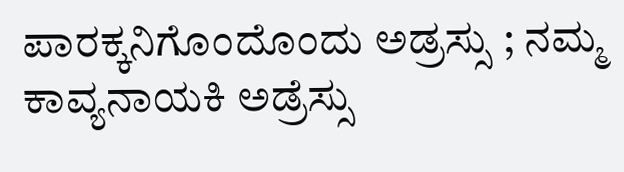ಪಾರಕ್ಕನಿಗೊಂದೊಂದು ಅಡ್ರಸ್ಸು ; ನಮ್ಮ ಕಾವ್ಯನಾಯಕಿ ಅಡ್ರೆಸ್ಸು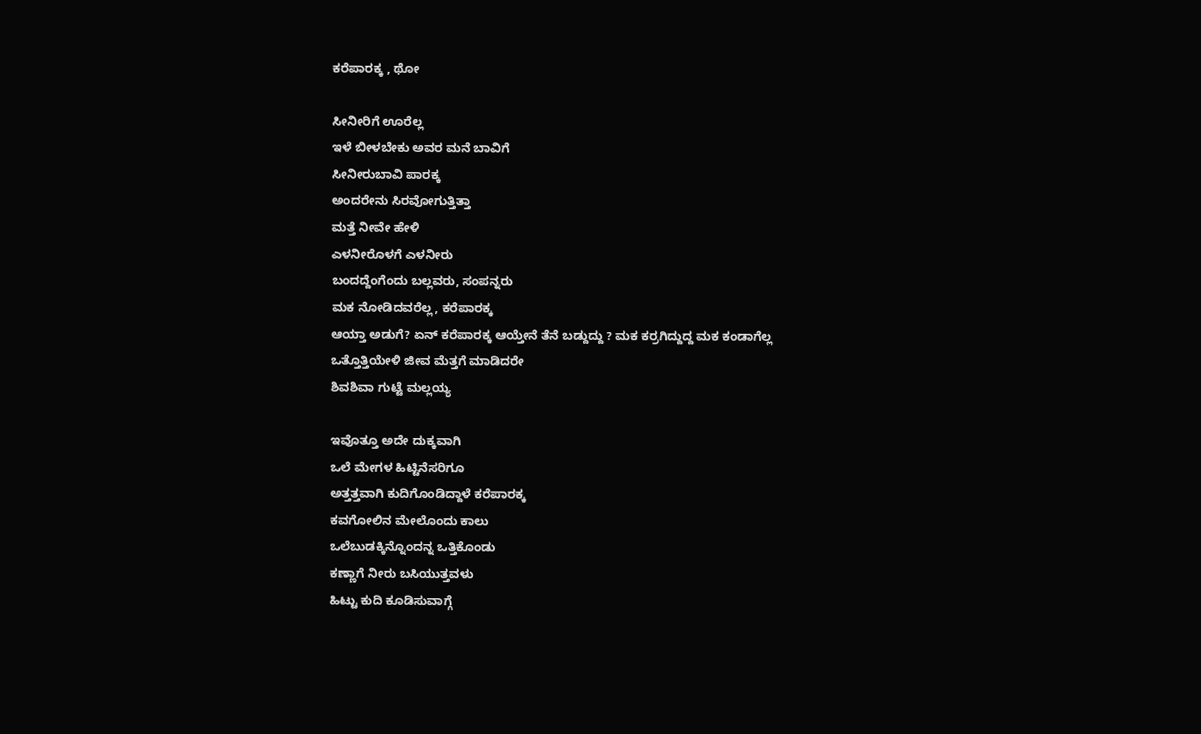ಕರೆಪಾರಕ್ಕ , ಥೋ

ಸೀನೀರಿಗೆ ಊರೆಲ್ಲ
ಇಳೆ ಬೀಳಬೇಕು ಅವರ ಮನೆ ಬಾವಿಗೆ
ಸೀನೀರುಬಾವಿ ಪಾರಕ್ಕ
ಅಂದರೇನು ಸಿರವೋಗುತ್ತಿತ್ತಾ
ಮತ್ತೆ ನೀವೇ ಹೇಳಿ
ಎಳನೀರೊಳಗೆ ಎಳನೀರು
ಬಂದದ್ದೆಂಗೆಂದು ಬಲ್ಲವರು, ಸಂಪನ್ನರು
ಮಕ ನೋಡಿದವರೆಲ್ಲ, ಕರೆಪಾರಕ್ಕ
ಆಯ್ತಾ ಅಡುಗೆ? ಏನ್ ಕರೆಪಾರಕ್ಕ ಆಯ್ತೇನೆ ತೆನೆ ಬಡ್ದುದ್ದು ? ಮಕ ಕರ್ರಗಿದ್ದುದ್ದ ಮಕ ಕಂಡಾಗೆಲ್ಲ
ಒತ್ತೊತ್ತಿಯೇಳಿ ಜೀವ ಮೆತ್ತಗೆ ಮಾಡಿದರೇ
ಶಿವಶಿವಾ ಗುಟ್ಟೆ ಮಲ್ಲಯ್ಯ

ಇವೊತ್ತೂ ಅದೇ ದುಕ್ಕವಾಗಿ
ಒಲೆ ಮೇಗಳ ಹಿಟ್ಟಿನೆಸರಿಗೂ
ಅತ್ತತ್ತವಾಗಿ ಕುದಿಗೊಂಡಿದ್ದಾಳೆ ಕರೆಪಾರಕ್ಕ
ಕವಗೋಲಿನ ಮೇಲೊಂದು ಕಾಲು
ಒಲೆಬುಡಕ್ಕಿನ್ನೊಂದನ್ನ ಒತ್ತಿಕೊಂಡು
ಕಣ್ಣಾಗೆ ನೀರು ಬಸಿಯುತ್ತವಳು
ಹಿಟ್ಟು ಕುದಿ ಕೂಡಿಸುವಾಗ್ಗೆ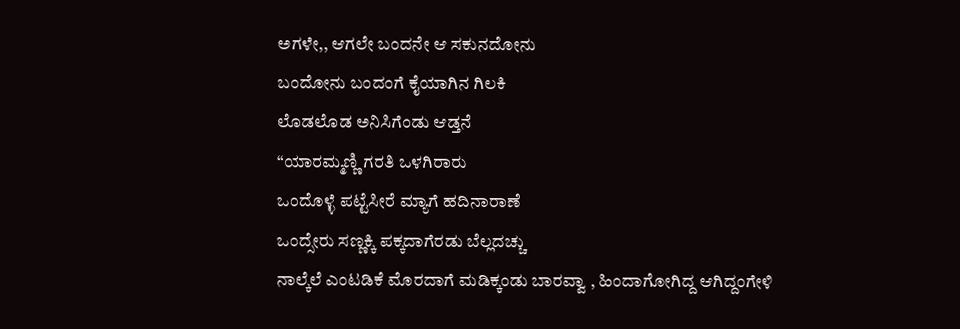ಅಗಳೇ,, ಆಗಲೇ ಬಂದನೇ ಆ ಸಕುನದೋನು
ಬಂದೋನು ಬಂದಂಗೆ ಕೈಯಾಗಿನ‌ ಗಿಲಕಿ
ಲೊಡಲೊಡ ಅನಿಸಿಗೆಂಡು ಆಡ್ತನೆ
“ಯಾರಮ್ಮಣ್ಣಿ ಗರತಿ ಒಳಗಿರಾರು
ಒಂದೊಳ್ಳೆ ಪಟ್ಟೆಸೀರೆ ಮ್ಯಾಗೆ ಹದಿನಾರಾಣೆ
ಒಂದ್ಸೇರು ಸಣ್ಣಕ್ಕಿ ಪಕ್ಕದಾಗೆರಡು ಬೆಲ್ಲದಚ್ಚು
ನಾಲ್ಕೆಲೆ ಎಂಟಡಿಕೆ ಮೊರದಾಗೆ ಮಡಿಕ್ಕಂಡು ಬಾರವ್ವಾ , ಹಿಂದಾಗೋಗಿದ್ದ ಆಗಿದ್ದಂಗೇಳಿ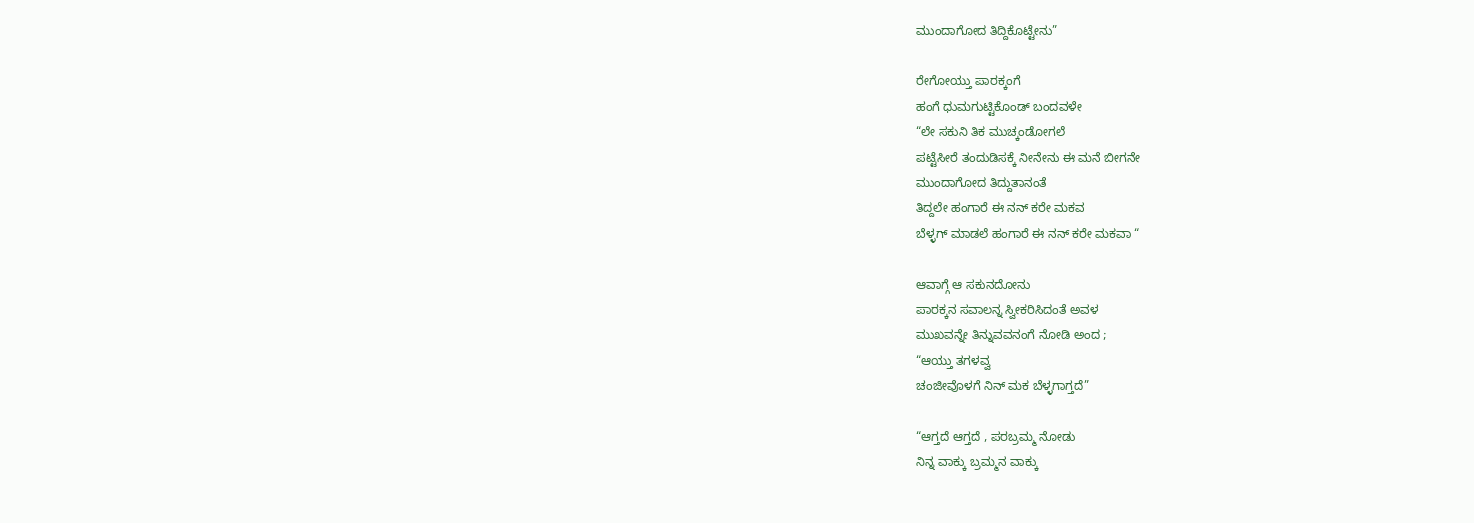ಮುಂದಾಗೋದ ತಿದ್ದಿಕೊಟ್ಟೇನು”

ರೇಗೋಯ್ತು ಪಾರಕ್ಕಂಗೆ
ಹಂಗೆ ಧುಮಗುಟ್ಟಿಕೊಂಡ್ ಬಂದವಳೇ
“ಲೇ ಸಕುನಿ ತಿಕ ಮುಚ್ಕಂಡೋಗಲೆ
ಪಟ್ಟೆಸೀರೆ ತಂದುಡಿಸಕ್ಕೆ ನೀನೇನು ಈ ಮನೆ ಬೀಗನೇ
ಮುಂದಾಗೋದ ತಿದ್ದುತಾನಂತೆ
ತಿದ್ದಲೇ ಹಂಗಾರೆ ಈ ನನ್ ಕರೇ ಮಕವ
ಬೆಳ್ಳಗ್ ಮಾಡಲೆ ಹಂಗಾರೆ ಈ‌ ನನ್ ಕರೇ ಮಕವಾ “

ಆವಾಗ್ಗೆ ಆ ಸಕುನದೋನು
ಪಾರಕ್ಕನ ಸವಾಲನ್ನ ಸ್ವೀಕರಿಸಿದಂತೆ ಅವಳ
ಮುಖವನ್ನೇ ತಿನ್ನುವವನಂಗೆ ನೋಡಿ ಅಂದ ;
“ಆಯ್ತು ತಗಳವ್ವ
ಚಂಜೀವೊಳಗೆ ನಿನ್ ಮಕ ಬೆಳ್ಳಗಾಗ್ತದೆ”

“ಆಗ್ತದೆ ಆಗ್ತದೆ , ಪರಬ್ರಮ್ಮ ನೋಡು
ನಿನ್ನ ವಾಕ್ಕು ಬ್ರಮ್ಮನ ವಾಕ್ಕು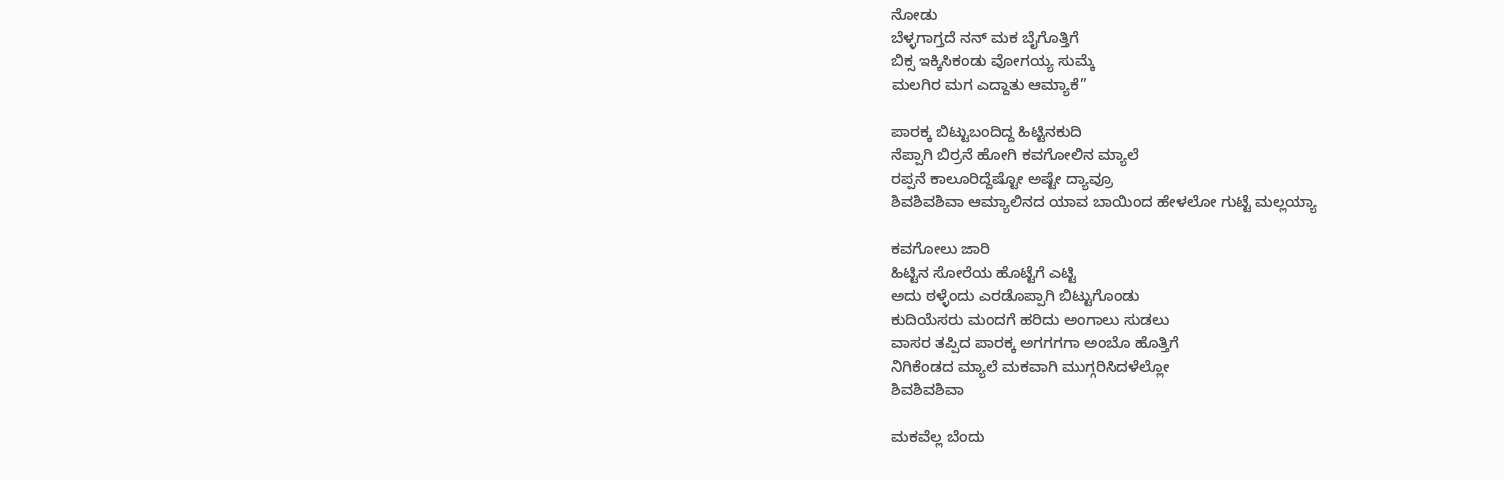ನೋಡು
ಬೆಳ್ಳಗಾಗ್ತದೆ ನನ್ ಮಕ ಬೈಗೊತ್ತಿಗೆ
ಬಿಕ್ಸ ಇಕ್ಕಿಸಿಕಂಡು ವೋಗಯ್ಯ ಸುಮ್ಕೆ
ಮಲಗಿರ ಮಗ ಎದ್ದಾತು ಆಮ್ಯಾಕೆ”

ಪಾರಕ್ಕ ಬಿಟ್ಟುಬಂದಿದ್ದ ಹಿಟ್ಟಿನಕುದಿ
ನೆಪ್ಪಾಗಿ ಬಿರ್ರನೆ ಹೋಗಿ ಕವಗೋಲಿನ ಮ್ಯಾಲೆ
ರಪ್ಪನೆ ಕಾಲೂರಿದ್ದೆಷ್ಟೋ ಅಷ್ಟೇ ದ್ಯಾವ್ರೂ
ಶಿವಶಿವಶಿವಾ ಆಮ್ಯಾಲಿನದ ಯಾವ ಬಾಯಿಂದ ಹೇಳಲೋ ಗುಟ್ಟೆ ಮಲ್ಲಯ್ಯಾ

ಕವಗೋಲು ಜಾರಿ
ಹಿಟ್ಟಿನ ಸೋರೆಯ ಹೊಟ್ಟೆಗೆ ಎಟ್ಟಿ
ಅದು ಠಳ್ಳೆಂದು ಎರಡೊಪ್ಪಾಗಿ ಬಿಟ್ಟುಗೊಂಡು
ಕುದಿಯೆಸರು ಮಂದಗೆ ಹರಿದು ಅಂಗಾಲು ಸುಡಲು
ವಾಸರ ತಪ್ಪಿದ ಪಾರಕ್ಕ ಅಗಗಗಗಾ ಅಂಬೊ ಹೊತ್ತಿಗೆ
ನಿಗಿಕೆಂಡದ ಮ್ಯಾಲೆ ಮಕವಾಗಿ ಮುಗ್ಗರಿಸಿದಳೆಲ್ಲೋ
ಶಿವಶಿವಶಿವಾ

ಮಕವೆಲ್ಲ ಬೆಂದು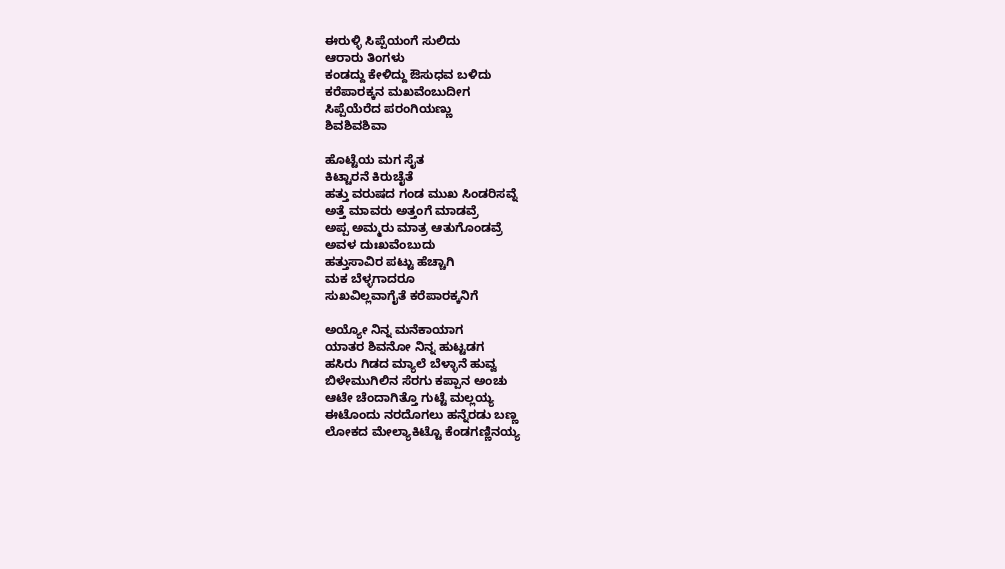ಈರುಳ್ಳಿ ಸಿಪ್ಪೆಯಂಗೆ ಸುಲಿದು
ಆರಾರು ತಿಂಗಳು
ಕಂಡದ್ದು ಕೇಳಿದ್ದು ಔಸುಧವ ಬಳಿದು
ಕರೆಪಾರಕ್ಕನ ಮಖವೆಂಬುದೀಗ
ಸಿಪ್ಪೆಯೆರೆದ ಪರಂಗಿಯಣ್ಣು
ಶಿವಶಿವಶಿವಾ

ಹೊಟ್ಟೆಯ ಮಗ ಸೈತ
ಕಿಟ್ಟಾರನೆ ಕಿರುಚೈತೆ
ಹತ್ತು ವರುಷದ ಗಂಡ ಮುಖ ಸಿಂಡರಿಸವ್ನೆ
ಅತ್ತೆ ಮಾವರು ಅತ್ತಂಗೆ ಮಾಡವ್ರೆ
ಅಪ್ಪ ಅಮ್ಮರು ಮಾತ್ರ ಆತುಗೊಂಡವ್ರೆ
ಅವಳ ದುಃಖವೆಂಬುದು
ಹತ್ತುಸಾವಿರ ಪಟ್ಟು ಹೆಚ್ಚಾಗಿ
ಮಕ ಬೆಳ್ಳಗಾದರೂ
ಸುಖವಿಲ್ಲವಾಗೈತೆ ಕರೆಪಾರಕ್ಕನಿಗೆ

ಅಯ್ಯೋ ನಿನ್ನ ಮನೆಕಾಯಾಗ
ಯಾತರ ಶಿವನೋ ನಿನ್ನ ಹುಟ್ಟಡಗ
ಹಸಿರು ಗಿಡದ ಮ್ಯಾಲೆ ಬೆಳ್ಳಾನೆ ಹುವ್ವ
ಬಿಳೇಮುಗಿಲಿನ ಸೆರಗು ಕಪ‌್ಪಾನ ಅಂಚು
ಆಟೇ ಚೆಂದಾಗಿತ್ತೊ ಗುಟ್ಟೆ ಮಲ್ಲಯ್ಯ
ಈಟೊಂದು ನರದೊಗಲು ಹನ್ನೆರಡು ಬಣ್ಣ
ಲೋಕದ ಮೇಲ್ಯಾಕಿಟ್ಟೊ ಕೆಂಡಗಣ್ಣಿನಯ್ಯ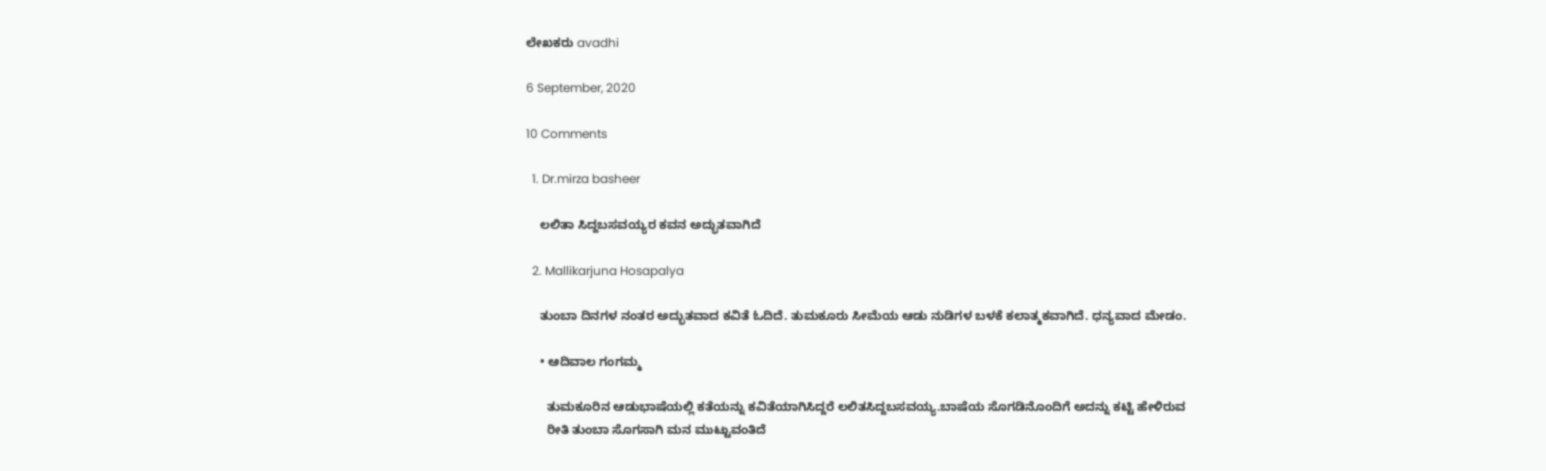ಲೇಖಕರು avadhi

6 September, 2020

10 Comments

  1. Dr.mirza basheer

    ಲಲಿತಾ ಸಿದ್ದಬಸವಯ್ಯರ ಕವನ ಅದ್ಭುತವಾಗಿದೆ

  2. Mallikarjuna Hosapalya

    ತುಂಬಾ ದಿನಗಳ ನಂತರ ಅದ್ಭುತವಾದ ಕವಿತೆ ಓದಿದೆ. ತುಮಕೂರು ಸೀಮೆಯ ಆಡು ನುಡಿಗಳ ಬಳಕೆ ಕಲಾತ್ಮಕವಾಗಿದೆ. ಧನ್ಯವಾದ ಮೇಡಂ.

    • ಆದಿವಾಲ ಗಂಗಮ್ಮ

      ತುಮಕೂರಿನ ಆಡುಭಾಷೆಯಲ್ಲಿ ಕತೆಯನ್ನು ಕವಿತೆಯಾಗಿಸಿದ್ದರೆ ಲಲಿತಸಿದ್ದಬಸವಯ್ಯ.ಬಾಷೆಯ ಸೊಗಡಿನೊಂದಿಗೆ ಅದನ್ನು ಕಟ್ಟಿ ಹೇಳಿರುವ
      ರೀತಿ ತುಂಬಾ ಸೊಗಸಾಗಿ ಮನ ಮುಟ್ಟುವಂತಿದೆ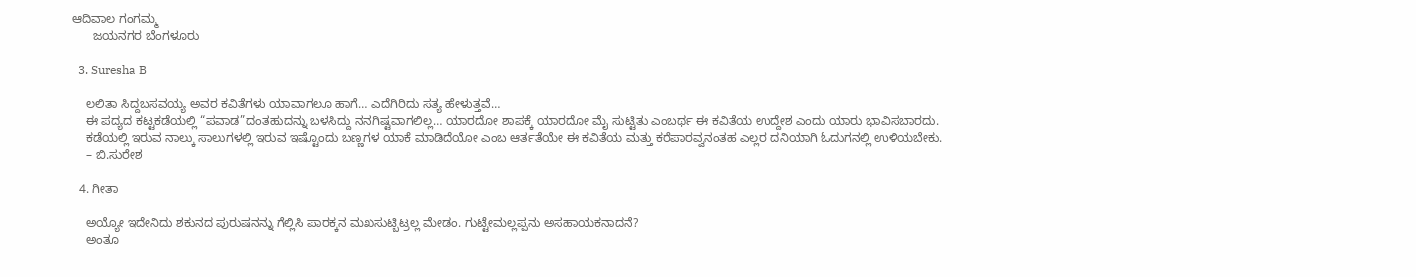ಆದಿವಾಲ ಗಂಗಮ್ಮ
      ಜಯನಗರ ಬೆಂಗಳೂರು

  3. Suresha B

    ಲಲಿತಾ ಸಿದ್ದಬಸವಯ್ಯ ಅವರ ಕವಿತೆಗಳು ಯಾವಾಗಲೂ ಹಾಗೆ… ಎದೆಗಿರಿದು ಸತ್ಯ ಹೇಳುತ್ತವೆ…
    ಈ ಪದ್ಯದ ಕಟ್ಟಕಡೆಯಲ್ಲಿ “ಪವಾಡ”ದಂತಹುದನ್ನು ಬಳಸಿದ್ದು ನನಗಿಷ್ಟವಾಗಲಿಲ್ಲ… ಯಾರದೋ ಶಾಪಕ್ಕೆ ಯಾರದೋ ಮೈ ಸುಟ್ಟಿತು ಎಂಬರ್ಥ ಈ ಕವಿತೆಯ ಉದ್ದೇಶ ಎಂದು ಯಾರು ಭಾವಿಸಬಾರದು.
    ಕಡೆಯಲ್ಲಿ ಇರುವ ನಾಲ್ಕು ಸಾಲುಗಳಲ್ಲಿ ಇರುವ ಇಷ್ಟೊಂದು ಬಣ್ಣಗಳ ಯಾಕೆ ಮಾಡಿದೆಯೋ ಎಂಬ ಆರ್ತತೆಯೇ ಈ ಕವಿತೆಯ ಮತ್ತು ಕರೆಪಾರವ್ವನಂತಹ ಎಲ್ಲರ ದನಿಯಾಗಿ ಓದುಗನಲ್ಲಿ ಉಳಿಯಬೇಕು.
    – ಬಿ.ಸುರೇಶ

  4. ಗೀತಾ

    ಅಯ್ಯೋ ಇದೇನಿದು ಶಕುನದ ಪುರುಷನನ್ನು ಗೆಲ್ಲಿಸಿ ಪಾರಕ್ಕನ ಮಖಸುಟ್ಬಿಟ್ರಲ್ಲ ಮೇಡಂ. ಗುಟ್ಟೇಮಲ್ಲಪ್ಪನು ಅಸಹಾಯಕನಾದನೆ?
    ಅಂತೂ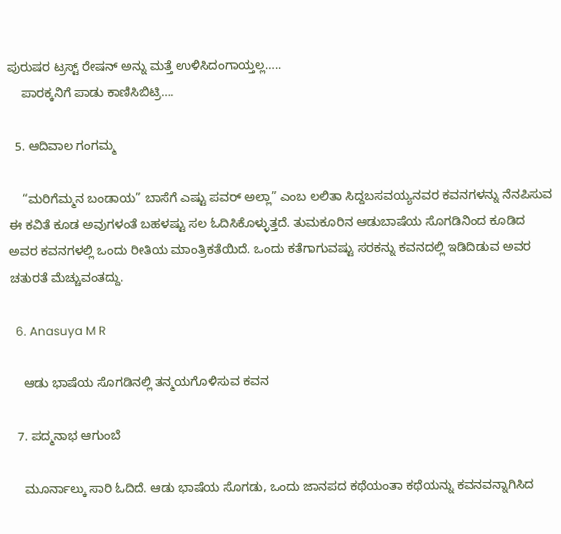ಪುರುಷರ ಟ್ರಸ್ಟ್ ರೇಷನ್ ಅನ್ನು ಮತ್ತೆ ಉಳಿಸಿದಂಗಾಯ್ತಲ್ಲ…..
    ಪಾರಕ್ಕನಿಗೆ ಪಾಡು ಕಾಣಿಸಿಬಿಟ್ರಿ….

  5. ಆದಿವಾಲ ಗಂಗಮ್ಮ

    “ಮರಿಗೆಮ್ಮನ ಬಂಡಾಯ” ಬಾಸೆಗೆ ಎಷ್ಟು ಪವರ್ ಅಲ್ಲಾ” ಎಂಬ ಲಲಿತಾ ಸಿದ್ದಬಸವಯ್ಯನವರ ಕವನಗಳನ್ನು ನೆನಪಿಸುವ ಈ ಕವಿತೆ ಕೂಡ ಅವುಗಳಂತೆ ಬಹಳಷ್ಟು ಸಲ‌ ಓದಿಸಿಕೊಳ್ಳುತ್ತದೆ. ತುಮಕೂರಿನ ಆಡುಬಾಷೆಯ ಸೊಗಡಿನಿಂದ ಕೂಡಿದ ಅವರ ಕವನಗಳಲ್ಲಿ ಒಂದು ರೀತಿಯ ಮಾಂತ್ರಿಕತೆಯಿದೆ. ಒಂದು ಕತೆಗಾಗುವಷ್ಟು ಸರಕನ್ನು ಕವನದಲ್ಲಿ ಇಡಿದಿಡುವ ಅವರ ಚತುರತೆ ಮೆಚ್ಚುವಂತದ್ದು.

  6. Anasuya M R

    ಆಡು ಭಾಷೆಯ ಸೊಗಡಿನಲ್ಲಿ ತನ್ಮಯಗೊಳಿಸುವ ಕವನ

  7. ಪದ್ಮನಾಭ ಆಗುಂಬೆ

    ಮೂರ್ನಾಲ್ಕು ಸಾರಿ ಓದಿದೆ. ಆಡು ಭಾಷೆಯ ಸೊಗಡು, ಒಂದು ಜಾನಪದ ಕಥೆಯಂತಾ ಕಥೆಯನ್ನು ಕವನವನ್ನಾಗಿಸಿದ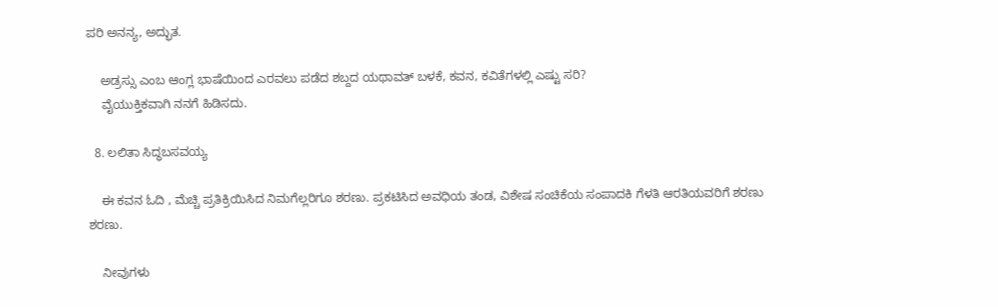ಪರಿ ಅನನ್ಯ, ಅದ್ಭುತ.

    ಅಡ್ರಸ್ಸು ಎಂಬ ಆಂಗ್ಲ ಭಾಷೆಯಿಂದ ಎರವಲು ಪಡೆದ ಶಬ್ದದ ಯಥಾವತ್ ಬಳಕೆ, ಕವನ, ಕವಿತೆಗಳಲ್ಲಿ ಎಷ್ಟು ಸರಿ?
    ವೈಯುಕ್ತಿಕವಾಗಿ ನನಗೆ ಹಿಡಿಸದು.

  8. ಲಲಿತಾ ಸಿದ್ಧಬಸವಯ್ಯ

    ಈ ಕವನ ಓದಿ , ಮೆಚ್ಚಿ ಪ್ರತಿಕ್ರಿಯಿಸಿದ ನಿಮಗೆಲ್ಲರಿಗೂ ಶರಣು. ಪ್ರಕಟಿಸಿದ ಅವಧಿಯ ತಂಡ, ವಿಶೇಷ ಸಂಚಿಕೆಯ ಸಂಪಾದಕಿ ಗೆಳತಿ ಆರತಿಯವರಿಗೆ ಶರಣು ಶರಣು.

    ನೀವುಗಳು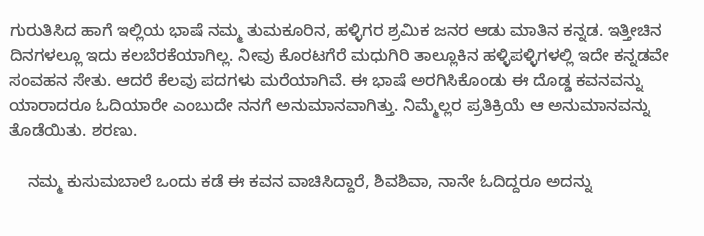ಗುರುತಿಸಿದ ಹಾಗೆ ಇಲ್ಲಿಯ ಭಾಷೆ ನಮ್ಮ ತುಮಕೂರಿನ, ಹಳ್ಳಿಗರ ಶ್ರಮಿಕ ಜನರ ಆಡು ಮಾತಿನ ಕನ್ನಡ. ಇತ್ತೀಚಿನ ದಿನಗಳಲ್ಲೂ ಇದು ಕಲಬೆರಕೆಯಾಗಿಲ್ಲ. ನೀವು ಕೊರಟಗೆರೆ ಮಧುಗಿರಿ ತಾಲ್ಲೂಕಿನ ಹಳ್ಳಿಪಳ್ಳಿಗಳಲ್ಲಿ ಇದೇ ಕನ್ನಡವೇ ಸಂವಹನ ಸೇತು. ಆದರೆ ಕೆಲವು ಪದಗಳು ಮರೆಯಾಗಿವೆ. ಈ ಭಾಷೆ ಅರಗಿಸಿಕೊಂಡು ಈ ದೊಡ್ಡ ಕವನವನ್ನು ಯಾರಾದರೂ ಓದಿಯಾರೇ ಎಂಬುದೇ ನನಗೆ ಅನುಮಾನವಾಗಿತ್ತು. ನಿಮ್ಮೆಲ್ಲರ ಪ್ರತಿಕ್ರಿಯೆ ಆ ಅನುಮಾನವನ್ನು ತೊಡೆಯಿತು. ಶರಣು.

    ನಮ್ಮ ಕುಸುಮಬಾಲೆ ಒಂದು‌ ಕಡೆ ಈ ಕವನ ವಾಚಿಸಿದ್ದಾರೆ, ಶಿವಶಿವಾ, ನಾನೇ ಓದಿದ್ದರೂ ಅದನ್ನು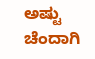ಅಷ್ಟು ಚೆಂದಾಗಿ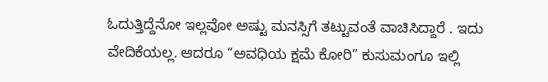ಓದುತ್ತಿದ್ದೆನೋ ಇಲ್ಲವೋ ಅಷ್ಟು ಮನಸ್ಸಿಗೆ ತಟ್ಟುವಂತೆ ವಾಚಿಸಿದ್ದಾರೆ . ಇದು ವೇದಿಕೆಯಲ್ಲ. ಆದರೂ “ಅವಧಿಯ ಕ್ಷಮೆ ಕೋರಿ” ಕುಸುಮಂಗೂ ಇಲ್ಲಿ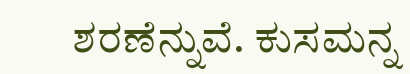ಶರಣೆನ್ನುವೆ. ಕುಸಮನ್ನ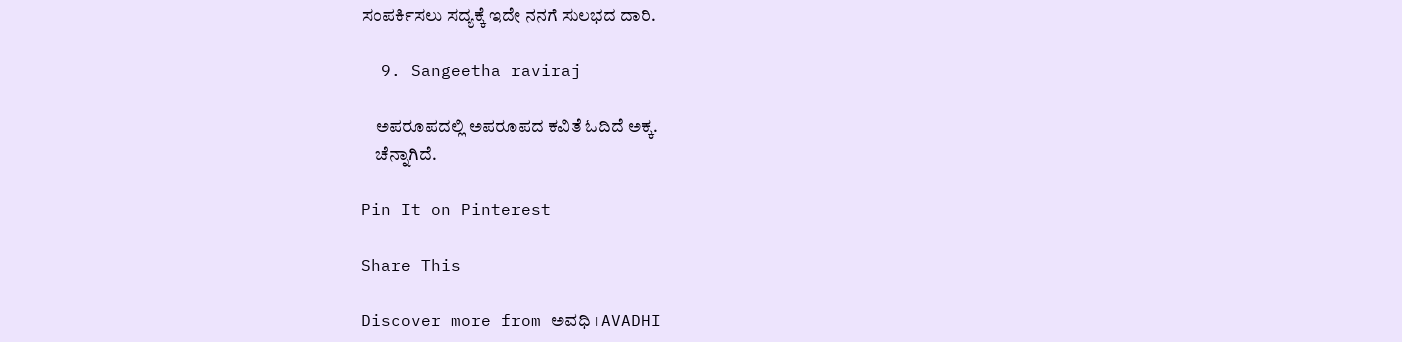ಸಂಪರ್ಕಿಸಲು ಸದ್ಯಕ್ಕೆ ಇದೇ ನನಗೆ ಸುಲಭದ ದಾರಿ.

  9. Sangeetha raviraj

    ಅಪರೂಪದಲ್ಲಿ ಅಪರೂಪದ ಕವಿತೆ ಓದಿದೆ ಅಕ್ಕ.
    ಚೆನ್ನಾಗಿದೆ.

Pin It on Pinterest

Share This

Discover more from ಅವಧಿ । AVADHI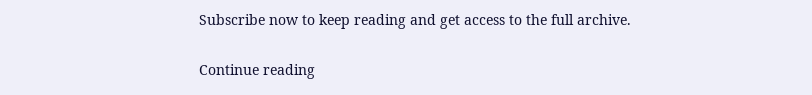Subscribe now to keep reading and get access to the full archive.

Continue reading